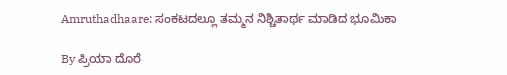Amruthadhaare: ಸಂಕಟದಲ್ಲೂ ತಮ್ಮನ ನಿಶ್ಚಿತಾರ್ಥ ಮಾಡಿದ ಭೂಮಿಕಾ

By ಪ್ರಿಯಾ ದೊರೆ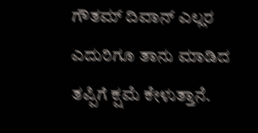ಗೌತಮ್ ದಿವಾನ್ ಎಲ್ಲರ ಎದುರಿಗೂ ತಾನು ಮಾಡಿದ ತಪ್ಪಿಗೆ ಕ್ಷಮೆ ಕೇಳುತ್ತಾನೆ.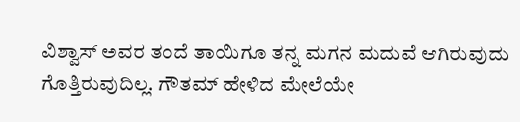ವಿಶ್ವಾಸ್ ಅವರ ತಂದೆ ತಾಯಿಗೂ ತನ್ನ ಮಗನ ಮದುವೆ ಆಗಿರುವುದು ಗೊತ್ತಿರುವುದಿಲ್ಲ. ಗೌತಮ್ ಹೇಳಿದ ಮೇಲೆಯೇ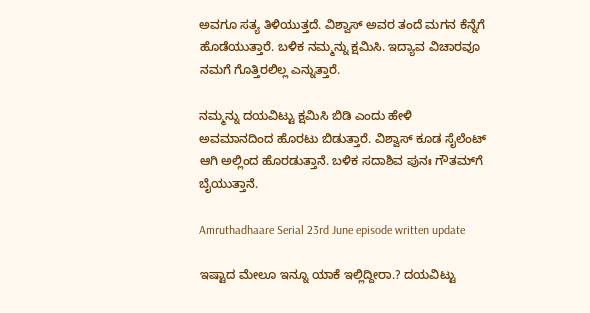ಅವಗೂ ಸತ್ಯ ತಿಳಿಯುತ್ತದೆ. ವಿಶ್ವಾಸ್ ಅವರ ತಂದೆ ಮಗನ ಕೆನ್ನೆಗೆ ಹೊಡೆಯುತ್ತಾರೆ. ಬಳಿಕ ನಮ್ಮನ್ನು ಕ್ಷಮಿಸಿ. ಇದ್ಯಾವ ವಿಚಾರವೂ ನಮಗೆ ಗೊತ್ತಿರಲಿಲ್ಲ ಎನ್ನುತ್ತಾರೆ.

ನಮ್ಮನ್ನು ದಯವಿಟ್ಟು ಕ್ಷಮಿಸಿ ಬಿಡಿ ಎಂದು ಹೇಳಿ ಅವಮಾನದಿಂದ ಹೊರಟು ಬಿಡುತ್ತಾರೆ. ವಿಶ್ವಾಸ್ ಕೂಡ ಸೈಲೆಂಟ್ ಆಗಿ ಅಲ್ಲಿಂದ ಹೊರಡುತ್ತಾನೆ. ಬಳಿಕ ಸದಾಶಿವ ಪುನಃ ಗೌತಮ್‌ಗೆ ಬೈಯುತ್ತಾನೆ.

Amruthadhaare Serial 23rd June episode written update

ಇಷ್ಟಾದ ಮೇಲೂ ಇನ್ನೂ ಯಾಕೆ ಇಲ್ಲಿದ್ದೀರಾ.? ದಯವಿಟ್ಟು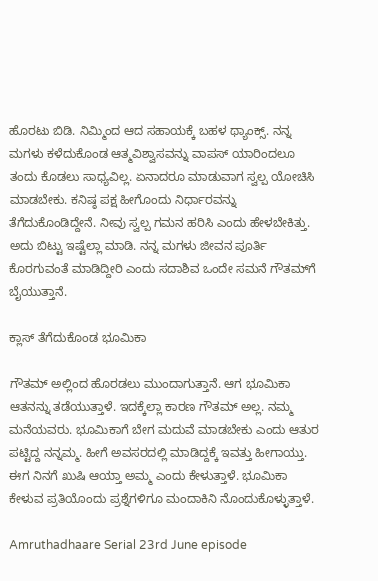ಹೊರಟು ಬಿಡಿ. ನಿಮ್ಮಿಂದ ಆದ ಸಹಾಯಕ್ಕೆ ಬಹಳ ಥ್ಯಾಂಕ್ಸ್. ನನ್ನ ಮಗಳು ಕಳೆದುಕೊಂಡ ಆತ್ಮವಿಶ್ವಾಸವನ್ನು ವಾಪಸ್ ಯಾರಿಂದಲೂ ತಂದು ಕೊಡಲು ಸಾಧ್ಯವಿಲ್ಲ. ಏನಾದರೂ ಮಾಡುವಾಗ ಸ್ವಲ್ಪ ಯೋಚಿಸಿ ಮಾಡಬೇಕು. ಕನಿಷ್ಠ ಪಕ್ಷ ಹೀಗೊಂದು ನಿರ್ಧಾರವನ್ನು ತೆಗೆದುಕೊಂಡಿದ್ದೇನೆ. ನೀವು ಸ್ವಲ್ಪ ಗಮನ ಹರಿಸಿ ಎಂದು ಹೇಳಬೇಕಿತ್ತು. ಅದು ಬಿಟ್ಟು ಇಷ್ಟೆಲ್ಲಾ ಮಾಡಿ. ನನ್ನ ಮಗಳು ಜೀವನ ಪೂರ್ತಿ ಕೊರಗುವಂತೆ ಮಾಡಿದ್ದೀರಿ ಎಂದು ಸದಾಶಿವ ಒಂದೇ ಸಮನೆ ಗೌತಮ್‌ಗೆ ಬೈಯುತ್ತಾನೆ.

ಕ್ಲಾಸ್ ತೆಗೆದುಕೊಂಡ ಭೂಮಿಕಾ

ಗೌತಮ್ ಅಲ್ಲಿಂದ ಹೊರಡಲು ಮುಂದಾಗುತ್ತಾನೆ. ಆಗ ಭೂಮಿಕಾ ಆತನನ್ನು ತಡೆಯುತ್ತಾಳೆ. ಇದಕ್ಕೆಲ್ಲಾ ಕಾರಣ ಗೌತಮ್ ಅಲ್ಲ. ನಮ್ಮ ಮನೆಯವರು. ಭೂಮಿಕಾಗೆ ಬೇಗ ಮದುವೆ ಮಾಡಬೇಕು ಎಂದು ಆತುರ ಪಟ್ಟಿದ್ದ ನನ್ನಮ್ಮ. ಹೀಗೆ ಅವಸರದಲ್ಲಿ ಮಾಡಿದ್ದಕ್ಕೆ ಇವತ್ತು ಹೀಗಾಯ್ತು. ಈಗ ನಿನಗೆ ಖುಷಿ ಆಯ್ತಾ ಅಮ್ಮ ಎಂದು ಕೇಳುತ್ತಾಳೆ. ಭೂಮಿಕಾ ಕೇಳುವ ಪ್ರತಿಯೊಂದು ಪ್ರಶ್ನೆಗಳಿಗೂ ಮಂದಾಕಿನಿ ನೊಂದುಕೊಳ್ಳುತ್ತಾಳೆ.

Amruthadhaare Serial 23rd June episode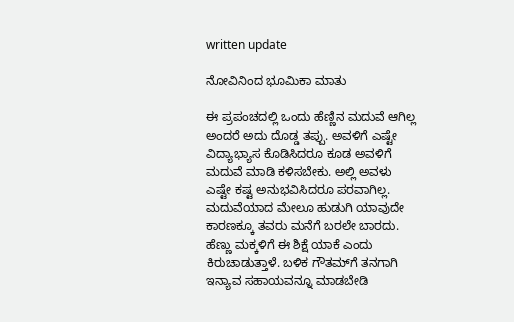written update

ನೋವಿನಿಂದ ಭೂಮಿಕಾ ಮಾತು

ಈ ಪ್ರಪಂಚದಲ್ಲಿ ಒಂದು ಹೆಣ್ಣಿನ ಮದುವೆ ಆಗಿಲ್ಲ ಅಂದರೆ ಅದು ದೊಡ್ಡ ತಪ್ಪು. ಅವಳಿಗೆ ಎಷ್ಟೇ ವಿದ್ಯಾಭ್ಯಾಸ ಕೊಡಿಸಿದರೂ ಕೂಡ ಅವಳಿಗೆ ಮದುವೆ ಮಾಡಿ ಕಳಿಸಬೇಕು. ಅಲ್ಲಿ ಅವಳು ಎಷ್ಟೇ ಕಷ್ಟ ಅನುಭವಿಸಿದರೂ ಪರವಾಗಿಲ್ಲ. ಮದುವೆಯಾದ ಮೇಲೂ ಹುಡುಗಿ ಯಾವುದೇ ಕಾರಣಕ್ಕೂ ತವರು ಮನೆಗೆ ಬರಲೇ ಬಾರದು. ಹೆಣ್ಣು ಮಕ್ಕಳಿಗೆ ಈ ಶಿಕ್ಷೆ ಯಾಕೆ ಎಂದು ಕಿರುಚಾಡುತ್ತಾಳೆ. ಬಳಿಕ ಗೌತಮ್‌ಗೆ ತನಗಾಗಿ ಇನ್ಯಾವ ಸಹಾಯವನ್ನೂ ಮಾಡಬೇಡಿ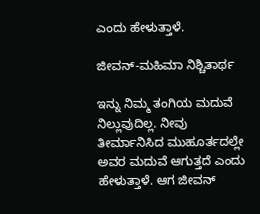ಎಂದು ಹೇಳುತ್ತಾಳೆ.

ಜೀವನ್-ಮಹಿಮಾ ನಿಶ್ಚಿತಾರ್ಥ

ಇನ್ನು ನಿಮ್ಮ ತಂಗಿಯ ಮದುವೆ ನಿಲ್ಲುವುದಿಲ್ಲ. ನೀವು ತೀರ್ಮಾನಿಸಿದ ಮುಹೂರ್ತದಲ್ಲೇ ಅವರ ಮದುವೆ ಆಗುತ್ತದೆ ಎಂದು ಹೇಳುತ್ತಾಳೆ. ಆಗ ಜೀವನ್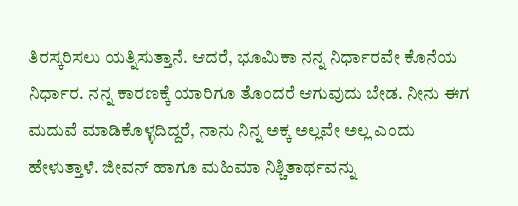ತಿರಸ್ಕರಿಸಲು ಯತ್ನಿಸುತ್ತಾನೆ. ಆದರೆ, ಭೂಮಿಕಾ ನನ್ನ ನಿರ್ಧಾರವೇ ಕೊನೆಯ ನಿರ್ಧಾರ. ನನ್ನ ಕಾರಣಕ್ಕೆ ಯಾರಿಗೂ ತೊಂದರೆ ಆಗುವುದು ಬೇಡ. ನೀನು ಈಗ ಮದುವೆ ಮಾಡಿಕೊಳ್ಳದಿದ್ದರೆ, ನಾನು ನಿನ್ನ ಅಕ್ಕ ಅಲ್ಲವೇ ಅಲ್ಲ ಎಂದು ಹೇಳುತ್ತಾಳೆ. ಜೀವನ್ ಹಾಗೂ ಮಹಿಮಾ ನಿಶ್ಚಿತಾರ್ಥವನ್ನು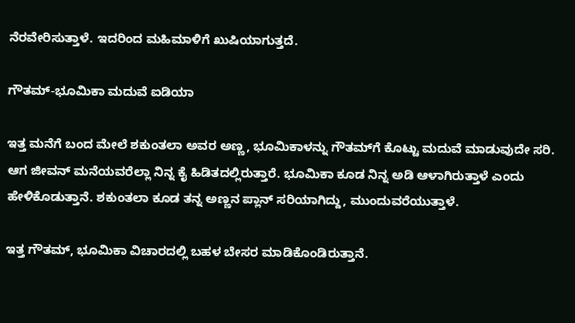ನೆರವೇರಿಸುತ್ತಾಳೆ. ಇದರಿಂದ ಮಹಿಮಾಳಿಗೆ ಖುಷಿಯಾಗುತ್ತದೆ.

ಗೌತಮ್-ಭೂಮಿಕಾ ಮದುವೆ ಐಡಿಯಾ

ಇತ್ತ ಮನೆಗೆ ಬಂದ ಮೇಲೆ ಶಕುಂತಲಾ ಅವರ ಅಣ್ಣ, ಭೂಮಿಕಾಳನ್ನು ಗೌತಮ್‌ಗೆ ಕೊಟ್ಟು ಮದುವೆ ಮಾಡುವುದೇ ಸರಿ. ಆಗ ಜೀವನ್ ಮನೆಯವರೆಲ್ಲಾ ನಿನ್ನ ಕೈ ಹಿಡಿತದಲ್ಲಿರುತ್ತಾರೆ. ಭೂಮಿಕಾ ಕೂಡ ನಿನ್ನ ಅಡಿ ಆಳಾಗಿರುತ್ತಾಳೆ ಎಂದು ಹೇಳಿಕೊಡುತ್ತಾನೆ. ಶಕುಂತಲಾ ಕೂಡ ತನ್ನ ಅಣ್ಣನ ಪ್ಲಾನ್ ಸರಿಯಾಗಿದ್ದು, ಮುಂದುವರೆಯುತ್ತಾಳೆ.

ಇತ್ತ ಗೌತಮ್, ಭೂಮಿಕಾ ವಿಚಾರದಲ್ಲಿ ಬಹಳ ಬೇಸರ ಮಾಡಿಕೊಂಡಿರುತ್ತಾನೆ.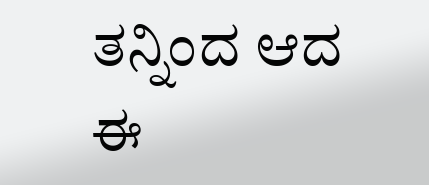ತನ್ನಿಂದ ಆದ ಈ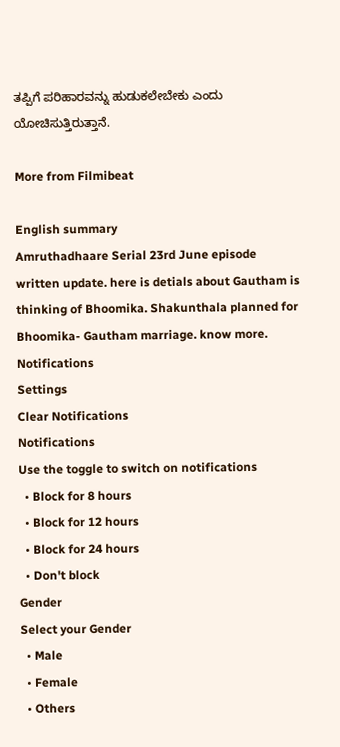ತಪ್ಪಿಗೆ ಪರಿಹಾರವನ್ನು ಹುಡುಕಲೇಬೇಕು ಎಂದು ಯೋಚಿಸುತ್ತಿರುತ್ತಾನೆ.

More from Filmibeat

English summary
Amruthadhaare Serial 23rd June episode written update. here is detials about Gautham is thinking of Bhoomika. Shakunthala planned for Bhoomika- Gautham marriage. know more.
Notifications
Settings
Clear Notifications
Notifications
Use the toggle to switch on notifications
  • Block for 8 hours
  • Block for 12 hours
  • Block for 24 hours
  • Don't block
Gender
Select your Gender
  • Male
  • Female
  • Others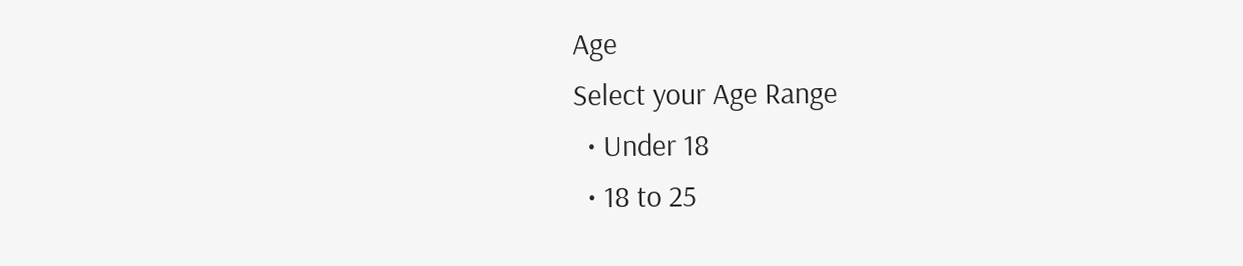Age
Select your Age Range
  • Under 18
  • 18 to 25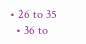• 26 to 35
  • 36 to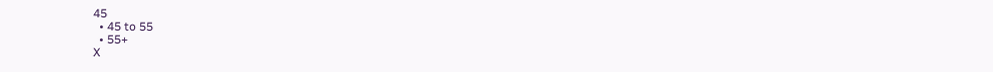45
  • 45 to 55
  • 55+
X